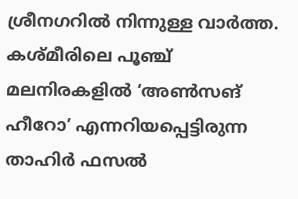ശ്രീനഗറിൽ നിന്നുള്ള വാർത്ത. കശ്മീരിലെ പൂഞ്ച് മലനിരകളിൽ ‘അൺസങ് ഹീറോ’ എന്നറിയപ്പെട്ടിരുന്ന താഹിർ ഫസൽ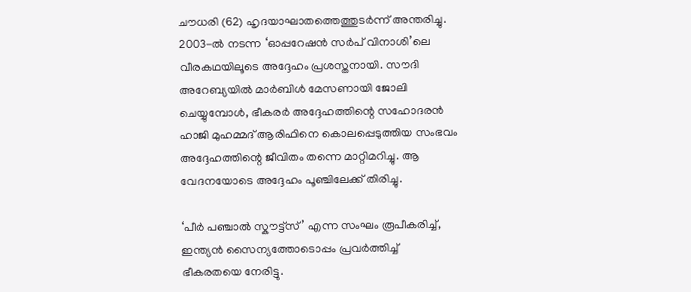ചൗധരി (62) ഹൃദയാഘാതത്തെത്തുടർന്ന് അന്തരിച്ചു. 2003-ൽ നടന്ന ‘ഓപ്പറേഷൻ സർപ് വിനാശി’ലെ വീരകഥയിലൂടെ അദ്ദേഹം പ്രശസ്തനായി. സൗദി അറേബ്യയിൽ മാർബിൾ മേസണായി ജോലി ചെയ്യുമ്പോൾ, ഭീകരർ അദ്ദേഹത്തിന്റെ സഹോദരൻ ഹാജി മുഹമ്മദ് ആരിഫിനെ കൊലപ്പെടുത്തിയ സംഭവം അദ്ദേഹത്തിന്റെ ജീവിതം തന്നെ മാറ്റിമറിച്ചു. ആ വേദനയോടെ അദ്ദേഹം പൂഞ്ചിലേക്ക് തിരിച്ചു.

‘പീർ പഞ്ചാൽ സ്കൗട്ട്സ്’ എന്ന സംഘം രൂപീകരിച്ച്, ഇന്ത്യൻ സൈന്യത്തോടൊപ്പം പ്രവർത്തിച്ച് ഭീകരതയെ നേരിട്ടു.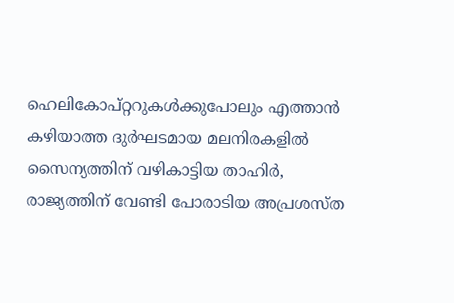ഹെലികോപ്റ്ററുകൾക്കുപോലും എത്താൻ കഴിയാത്ത ദുർഘടമായ മലനിരകളിൽ സൈന്യത്തിന് വഴികാട്ടിയ താഹിർ, രാജ്യത്തിന് വേണ്ടി പോരാടിയ അപ്രശസ്ത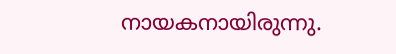നായകനായിരുന്നു.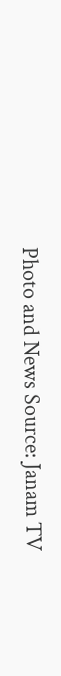Photo and News Source: Janam TV